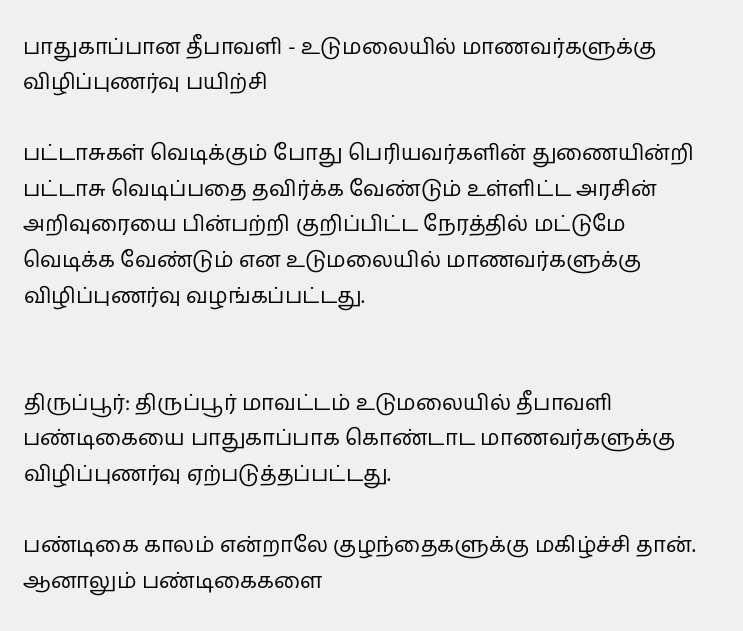பாதுகாப்பான தீபாவளி - உடுமலையில் மாணவர்களுக்கு விழிப்புணர்வு பயிற்சி

பட்டாசுகள் வெடிக்கும் போது பெரியவர்களின் துணையின்றி பட்டாசு வெடிப்பதை தவிர்க்க வேண்டும் உள்ளிட்ட அரசின் அறிவுரையை பின்பற்றி குறிப்பிட்ட நேரத்தில் மட்டுமே வெடிக்க வேண்டும் என உடுமலையில் மாணவர்களுக்கு விழிப்புணர்வு வழங்கப்பட்டது.


திருப்பூர்: திருப்பூர் மாவட்டம் உடுமலையில் தீபாவளி பண்டிகையை பாதுகாப்பாக கொண்டாட மாணவர்களுக்கு விழிப்புணர்வு ஏற்படுத்தப்பட்டது.

பண்டிகை காலம் என்றாலே குழந்தைகளுக்கு மகிழ்ச்சி தான். ஆனாலும் பண்டிகைகளை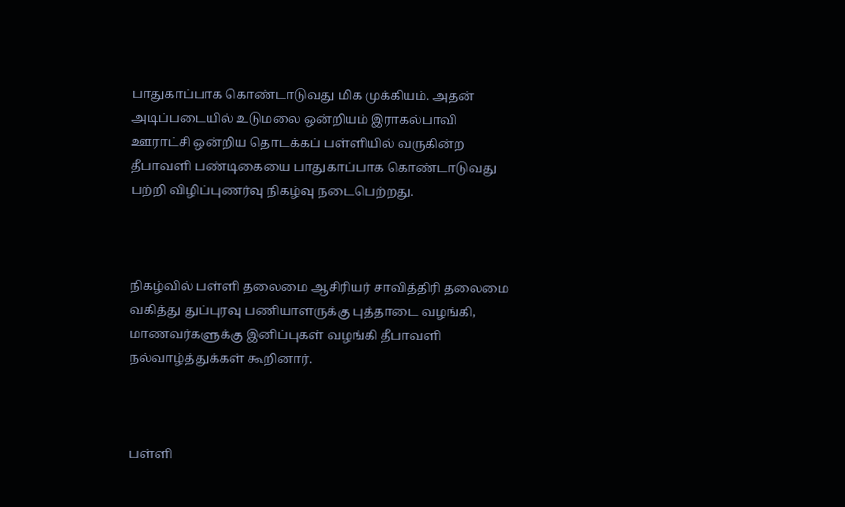பாதுகாப்பாக கொண்டாடுவது மிக முக்கியம். அதன் அடிப்படையில் உடுமலை ஒன்றியம் இராகல்பாவி ஊராட்சி ஒன்றிய தொடக்கப் பள்ளியில் வருகின்ற தீபாவளி பண்டிகையை பாதுகாப்பாக கொண்டாடுவது பற்றி விழிப்புணர்வு நிகழ்வு நடைபெற்றது.



நிகழ்வில் பள்ளி தலைமை ஆசிரியர் சாவித்திரி தலைமை வகித்து துப்புரவு பணியாளருக்கு புத்தாடை வழங்கி, மாணவர்களுக்கு இனிப்புகள் வழங்கி தீபாவளி நல்வாழ்த்துக்கள் கூறினார்.



பள்ளி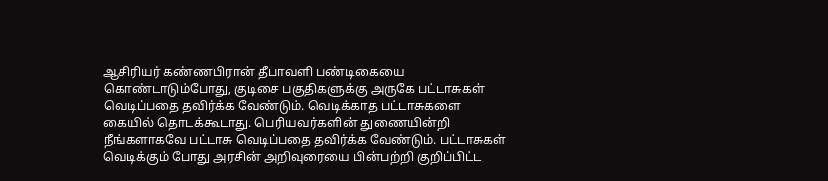ஆசிரியர் கண்ணபிரான் தீபாவளி பண்டிகையை கொண்டாடும்போது, குடிசை பகுதிகளுக்கு அருகே பட்டாசுகள் வெடிப்பதை தவிர்க்க வேண்டும். வெடிக்காத பட்டாசுகளை கையில் தொடக்கூடாது. பெரியவர்களின் துணையின்றி நீங்களாகவே பட்டாசு வெடிப்பதை தவிர்க்க வேண்டும். பட்டாசுகள் வெடிக்கும் போது அரசின் அறிவுரையை பின்பற்றி குறிப்பிட்ட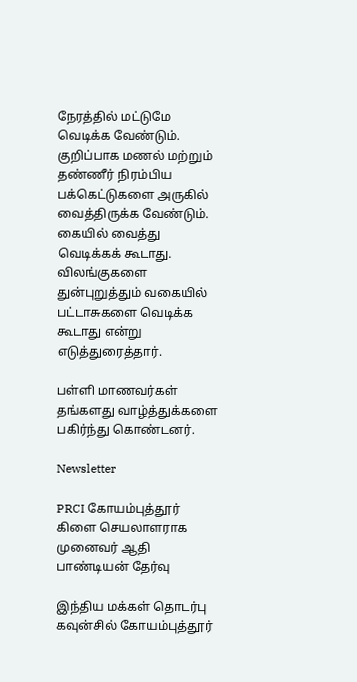நேரத்தில் மட்டுமே வெடிக்க வேண்டும். குறிப்பாக மணல் மற்றும் தண்ணீர் நிரம்பிய பக்கெட்டுகளை அருகில் வைத்திருக்க வேண்டும். கையில் வைத்து வெடிக்கக் கூடாது. விலங்குகளை துன்புறுத்தும் வகையில் பட்டாசுகளை வெடிக்க கூடாது என்று எடுத்துரைத்தார்.

பள்ளி மாணவர்கள் தங்களது வாழ்த்துக்களை பகிர்ந்து கொண்டனர்.

Newsletter

PRCI கோயம்புத்தூர் கிளை செயலாளராக முனைவர் ஆதி பாண்டியன் தேர்வு

இந்திய மக்கள் தொடர்பு கவுன்சில் கோயம்புத்தூர்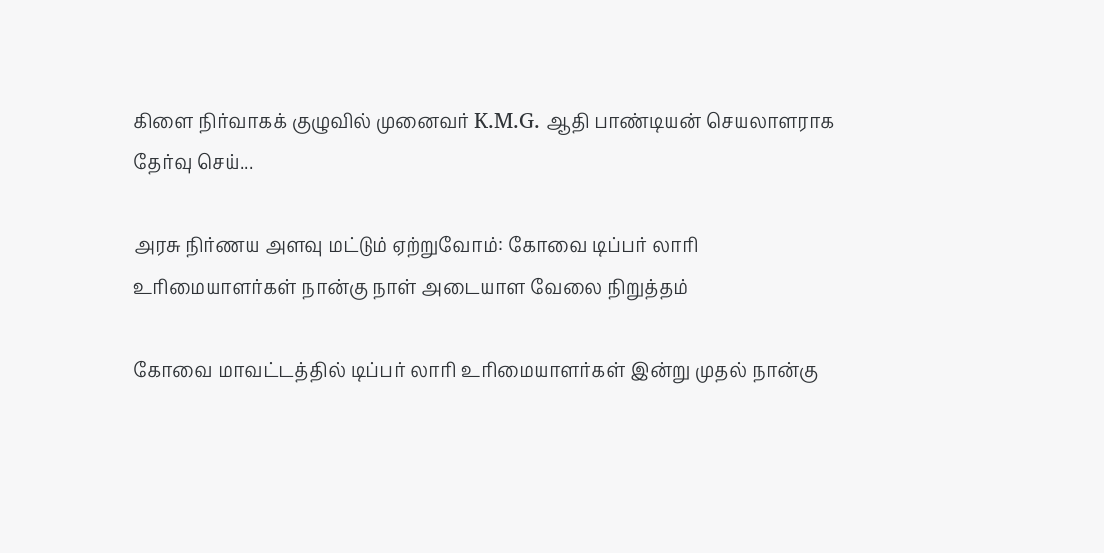கிளை நிர்வாகக் குழுவில் முனைவர் K.M.G. ஆதி பாண்டியன் செயலாளராக தேர்வு செய்...

அரசு நிர்ணய அளவு மட்டும் ஏற்றுவோம்: கோவை டிப்பர் லாரி உரிமையாளர்கள் நான்கு நாள் அடையாள வேலை நிறுத்தம்

கோவை மாவட்டத்தில் டிப்பர் லாரி உரிமையாளர்கள் இன்று முதல் நான்கு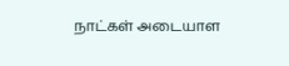நாட்கள் அடையாள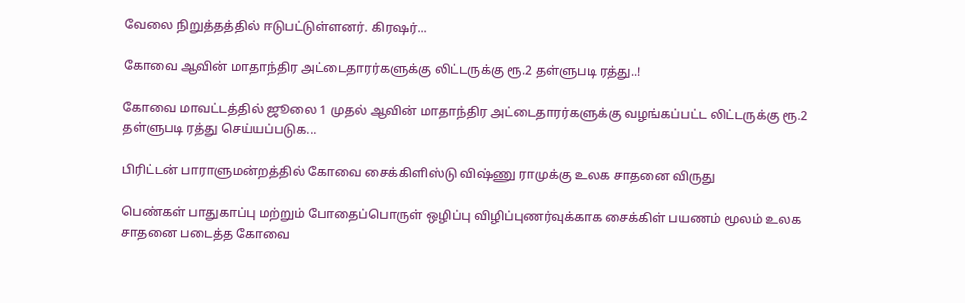வேலை நிறுத்தத்தில் ஈடுபட்டுள்ளனர். கிரஷர்...

கோவை ஆவின் மாதாந்திர அட்டைதாரர்களுக்கு லிட்டருக்கு ரூ.2 தள்ளுபடி ரத்து..!

கோவை மாவட்டத்தில் ஜூலை 1 முதல் ஆவின் மாதாந்திர அட்டைதாரர்களுக்கு வழங்கப்பட்ட லிட்டருக்கு ரூ.2 தள்ளுபடி ரத்து செய்யப்படுக...

பிரிட்டன் பாராளுமன்றத்தில் கோவை சைக்கிளிஸ்டு விஷ்ணு ராமுக்கு உலக சாதனை விருது

பெண்கள் பாதுகாப்பு மற்றும் போதைப்பொருள் ஒழிப்பு விழிப்புணர்வுக்காக சைக்கிள் பயணம் மூலம் உலக சாதனை படைத்த கோவை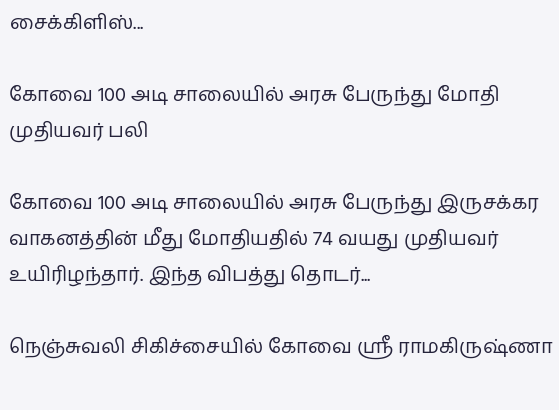சைக்கிளிஸ்...

கோவை 100 அடி சாலையில் அரசு பேருந்து மோதி முதியவர் பலி

கோவை 100 அடி சாலையில் அரசு பேருந்து இருசக்கர வாகனத்தின் மீது மோதியதில் 74 வயது முதியவர் உயிரிழந்தார். இந்த விபத்து தொடர்...

நெஞ்சுவலி சிகிச்சையில் கோவை ஸ்ரீ ராமகிருஷ்ணா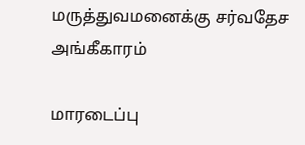மருத்துவமனைக்கு சர்வதேச அங்கீகாரம்

மாரடைப்பு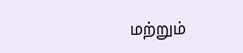மற்றும்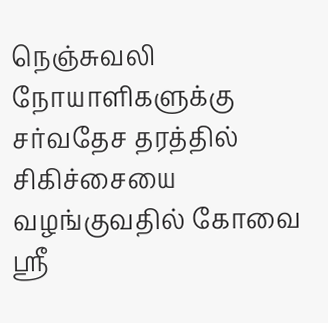நெஞ்சுவலி நோயாளிகளுக்கு சர்வதேச தரத்தில் சிகிச்சையை வழங்குவதில் கோவை ஸ்ரீ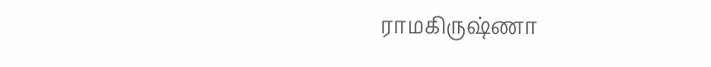ராமகிருஷ்ணா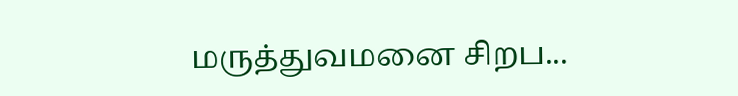மருத்துவமனை சிறப...